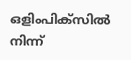ഒളിംപിക്സില്‍ നിന്ന്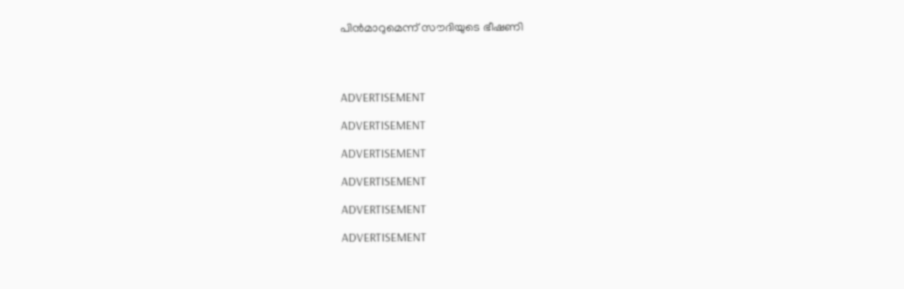പിന്‍മാറുമെന്ന് സൗദിയുടെ ഭീഷണി




ADVERTISEMENT

ADVERTISEMENT

ADVERTISEMENT

ADVERTISEMENT

ADVERTISEMENT

ADVERTISEMENT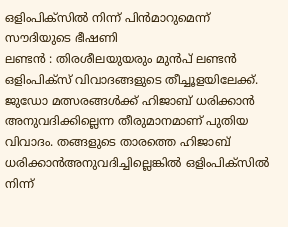ഒളിംപിക്സില്‍ നിന്ന് പിന്‍മാറുമെന്ന് സൗദിയുടെ ഭീഷണി
ലണ്ടന്‍ : തിരശീലയുയരും മുന്‍പ് ലണ്ടന്‍ ഒളിംപിക്സ് വിവാദങ്ങളുടെ തീച്ചൂളയിലേക്ക്.  ജുഡോ മത്സരങ്ങള്‍ക്ക് ഹിജാബ് ധരിക്കാന്‍ അനുവദിക്കില്ലെന്ന തീരുമാനമാണ് പുതിയ വിവാദം. തങ്ങളുടെ താരത്തെ ഹിജാബ് ധരിക്കാന്‍അനുവദിച്ചില്ലെങ്കില്‍ ഒളിംപിക്സില്‍ നിന്ന്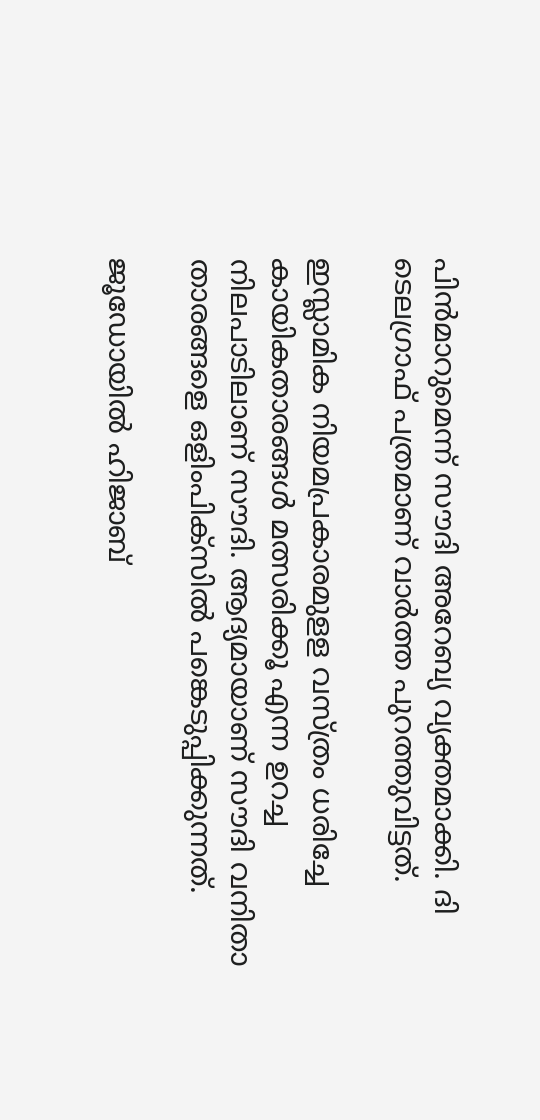പിന്‍മാറുമെന്ന് സൗദി അറേബ്യ വ്യക്തമാക്കി. ദി ടെലഗ്രാഫ് പത്രമാണ് വാര്‍ത്ത പുറത്തുവിട്ടത്.

ഇസ്ലാമിക നിയമപ്രകാരമുളള വസ്ത്രം ധരിച്ചേ കായികതാരങ്ങള്‍ മത്സരിക്കൂ എന്ന ഉറച്ച നിലപാടിലാണ് സൗദി. ആദ്യമായാണ് സൗദി വനിതാ താരങ്ങളെ ഒളിംപിക്സില്‍ പങ്കെടുപ്പിക്കുന്നത്.

ജൂഡോയില്‍ ഹിജാബ്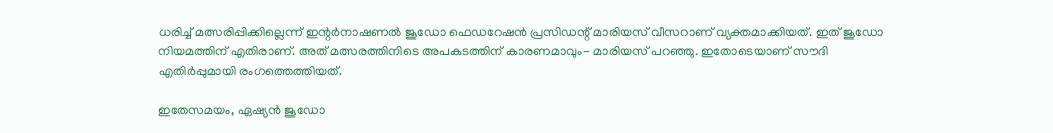ധരിച്ച് മത്സരിപ്പിക്കില്ലെന്ന് ഇന്റര്‍നാഷണല്‍ ജൂഡോ ഫെഡറേഷന്‍ പ്രസിഡന്റ് മാരിയസ് വീസറാണ് വ്യക്തമാക്കിയത്. ഇത് ജൂഡോ നിയമത്തിന് എതിരാണ്. അത് മത്സരത്തിനിടെ അപകടത്തിന് കാരണമാവും- മാരിയസ് പറഞ്ഞു. ഇതോടെയാണ് സൗദി എതിര്‍പ്പുമായി രംഗത്തെത്തിയത്.

ഇതേസമയം, ഏഷ്യന്‍ ജൂഡോ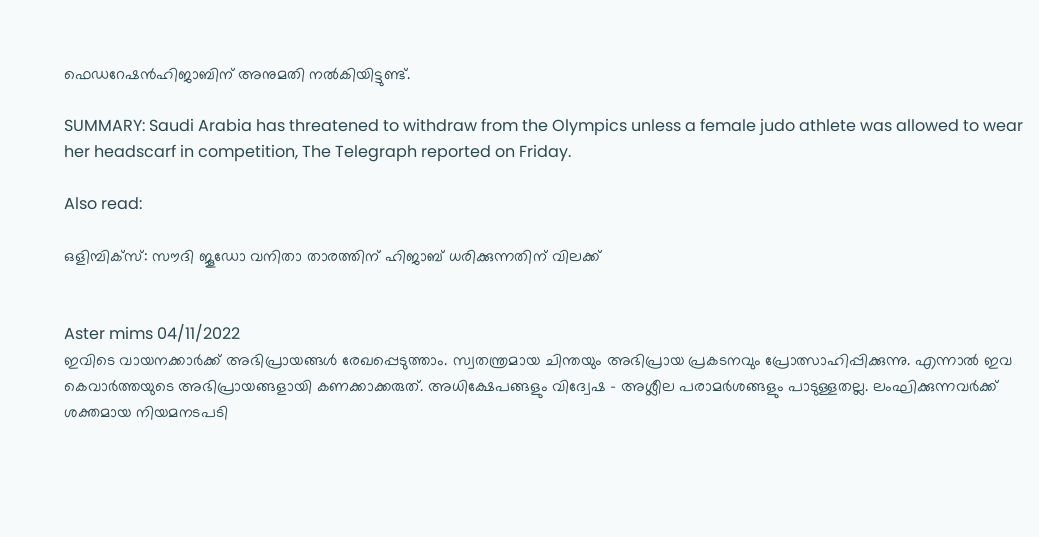ഫെഡറേഷന്‍ഹിജാബിന് അനുമതി നല്‍കിയിട്ടുണ്ട്.

SUMMARY: Saudi Arabia has threatened to withdraw from the Olympics unless a female judo athlete was allowed to wear her headscarf in competition, The Telegraph reported on Friday.

Also read:

ഒളിമ്പിക്സ്: സൗദി ജൂഡോ വനിതാ താരത്തിന്‌ ഹിജാബ് ധരിക്കുന്നതിന്‌ വിലക്ക്


Aster mims 04/11/2022
ഇവിടെ വായനക്കാർക്ക് അഭിപ്രായങ്ങൾ രേഖപ്പെടുത്താം. സ്വതന്ത്രമായ ചിന്തയും അഭിപ്രായ പ്രകടനവും പ്രോത്സാഹിപ്പിക്കുന്നു. എന്നാൽ ഇവ കെവാർത്തയുടെ അഭിപ്രായങ്ങളായി കണക്കാക്കരുത്. അധിക്ഷേപങ്ങളും വിദ്വേഷ - അശ്ലീല പരാമർശങ്ങളും പാടുള്ളതല്ല. ലംഘിക്കുന്നവർക്ക് ശക്തമായ നിയമനടപടി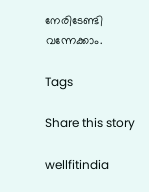നേരിടേണ്ടി വന്നേക്കാം.

Tags

Share this story

wellfitindia